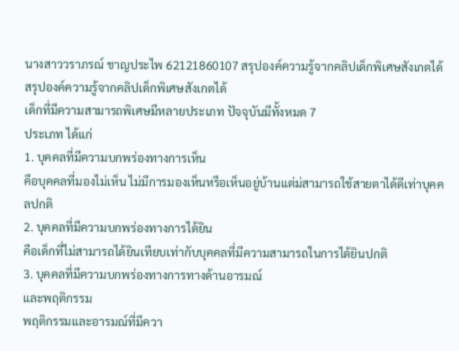นางสาววราภรณ์ ชาญประไพ 62121860107 สรุปองค์ความรู้จากคลิปเด็กพิเศษสังเกตได้
สรุปองค์ความรู้จากคลิปเด็กพิเศษสังเกตได้
เด็กที่มีความสามารถพิเศษมีหลายประเภท ปัจจุบันมีทั้งหมด 7
ประเภท ได้แก่
1. บุคคลที่มีความบกพร่องทางการเห็น
คือบุคคลที่มองไม่เห็น ไม่มีการมองเห็นหรือเห็นอยู่บ้านแต่ม่สามารถใช้สายตาได้ดีเท่าบุคคลปกติ
2. บุคคลที่มีความบกพร่องทางการได้ยิน
คือเด็กที่ไม่สามารถได้ยินเทียบเท่ากับบุคคลที่มีความสามารถในการได้ยินปกติ
3. บุคคลที่มีความบกพร่องทางการทางด้านอารมณ์
และพฤติกรรม
พฤติกรรมและอารมณ์ที่มีควา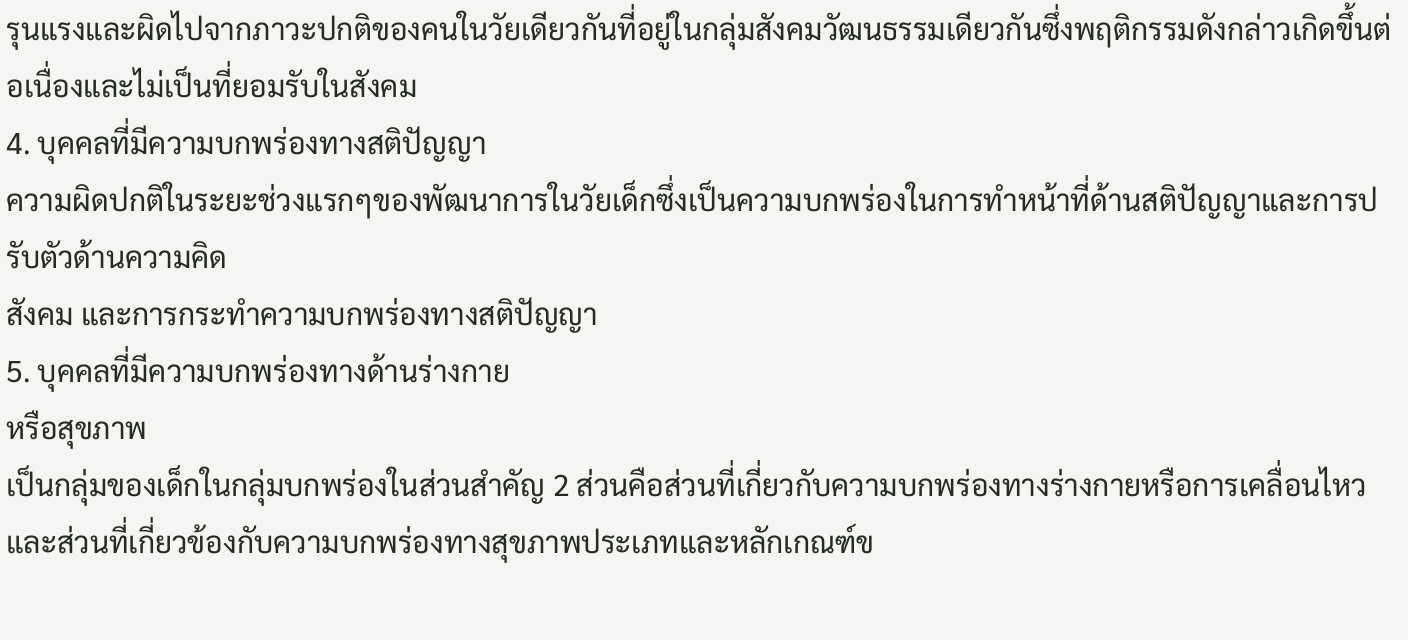รุนแรงและผิดไปจากภาวะปกติของคนในวัยเดียวกันที่อยู่ในกลุ่มสังคมวัฒนธรรมเดียวกันซึ่งพฤติกรรมดังกล่าวเกิดขึ้นต่อเนื่องและไม่เป็นที่ยอมรับในสังคม
4. บุคคลที่มีความบกพร่องทางสติปัญญา
ความผิดปกติในระยะช่วงแรกๆของพัฒนาการในวัยเด็กซึ่งเป็นความบกพร่องในการทำหน้าที่ด้านสติปัญญาและการปรับตัวด้านความคิด
สังคม และการกระทำความบกพร่องทางสติปัญญา
5. บุคคลที่มีความบกพร่องทางด้านร่างกาย
หรือสุขภาพ
เป็นกลุ่มของเด็กในกลุ่มบกพร่องในส่วนสำคัญ 2 ส่วนคือส่วนที่เกี่ยวกับความบกพร่องทางร่างกายหรือการเคลื่อนไหวและส่วนที่เกี่ยวข้องกับความบกพร่องทางสุขภาพประเภทและหลักเกณฑ์ข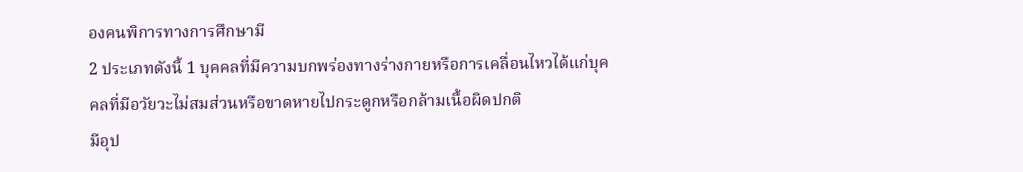องคนพิการทางการศึกษามี
2 ประเภทดังนี้ 1 บุคคลที่มีความบกพร่องทางร่างกายหรือการเคลื่อนไหวได้แก่บุคคลที่มีอวัยวะไม่สมส่วนหรือขาดหายไปกระดูกหรือกล้ามเนื้อผิดปกติ
มีอุป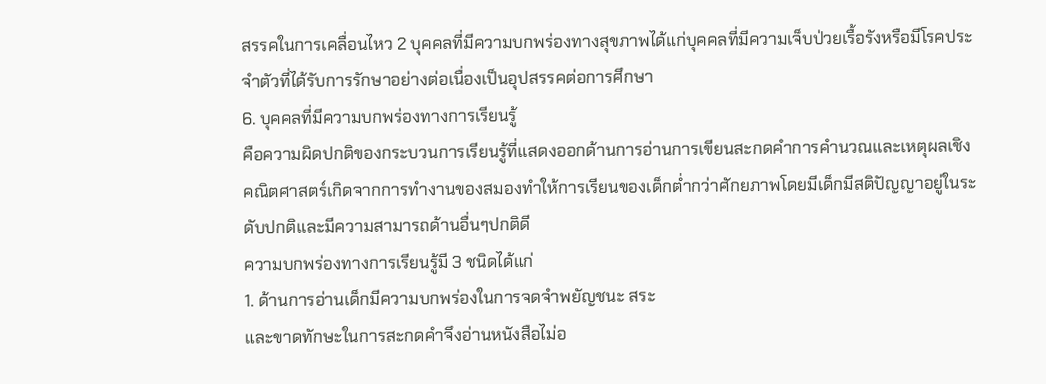สรรคในการเคลื่อนไหว 2 บุคคลที่มีความบกพร่องทางสุขภาพได้แก่บุคคลที่มีความเจ็บป่วยเรื้อรังหรือมีโรคประจำตัวที่ได้รับการรักษาอย่างต่อเนื่องเป็นอุปสรรคต่อการศึกษา
6. บุคคลที่มีความบกพร่องทางการเรียนรู้
คือความผิดปกติของกระบวนการเรียนรู้ที่แสดงออกด้านการอ่านการเขียนสะกดคำการคำนวณและเหตุผลเชิงคณิตศาสตร์เกิดจากการทำงานของสมองทำให้การเรียนของเด็กต่ำกว่าศักยภาพโดยมีเด็กมีสติปัญญาอยู่ในระดับปกติและมีความสามารถด้านอื่นๆปกติดี
ความบกพร่องทางการเรียนรู้มี 3 ชนิดได้แก่
1. ด้านการอ่านเด็กมีความบกพร่องในการจดจำพยัญชนะ สระ
และขาดทักษะในการสะกดคำจึงอ่านหนังสือไม่อ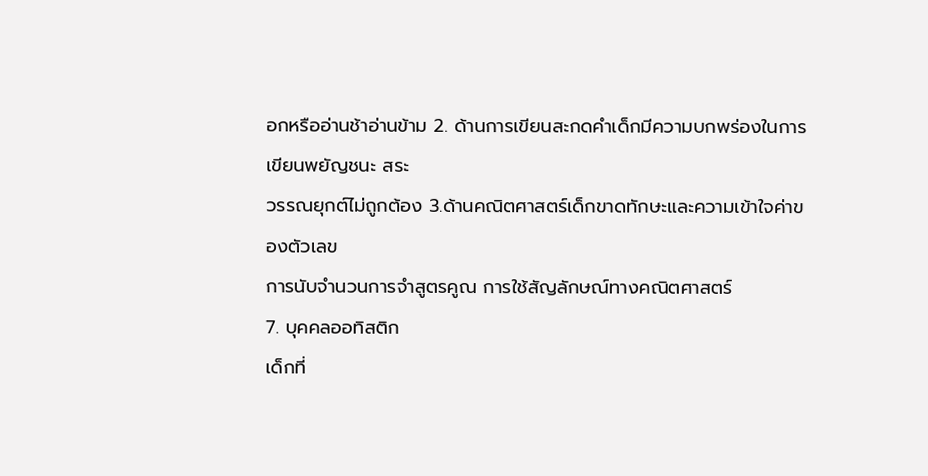อกหรืออ่านช้าอ่านข้าม 2. ด้านการเขียนสะกดคำเด็กมีความบกพร่องในการเขียนพยัญชนะ สระ
วรรณยุกต์ไม่ถูกต้อง 3.ด้านคณิตศาสตร์เด็กขาดทักษะและความเข้าใจค่าของตัวเลข
การนับจำนวนการจำสูตรคูณ การใช้สัญลักษณ์ทางคณิตศาสตร์
7. บุคคลออทิสติก
เด็กที่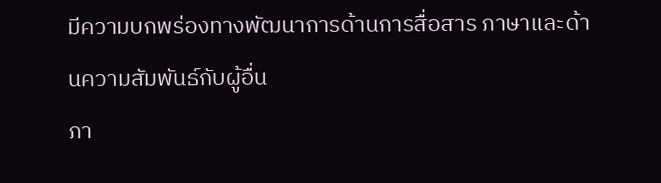มีความบกพร่องทางพัฒนาการด้านการสื่อสาร ภาษาและด้านความสัมพันธ์กับผู้อื่น
ภา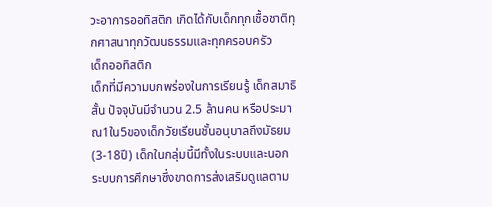วะอาการออทิสติก เกิดได้กับเด็กทุกเชื้อชาติทุกศาสนาทุกวัฒนธรรมและทุกครอบครัว
เด็กออทิสติก
เด็กที่มีความบกพร่องในการเรียนรู้ เด็กสมาธิสั้น ปัจจุบันมีจำนวน 2.5 ล้านคน หรือประมาณ1ใน5ของเด็กวัยเรียนชั้นอนุบาลถึงมัธยม
(3-18ปี) เด็กในกลุ่มนี้มีทั้งในระบบและนอกระบบการศึกษาซึ่งขาดการส่งเสริมดูแลตาม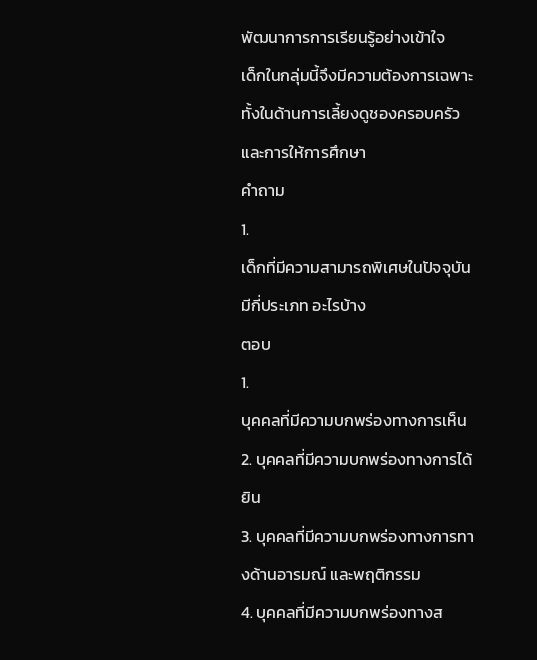พัฒนาการการเรียนรู้อย่างเข้าใจ
เด็กในกลุ่มนี้จึงมีความต้องการเฉพาะทั้งในด้านการเลี้ยงดูชองครอบครัวและการให้การศึกษา
คำถาม
1.
เด็กที่มีความสามารถพิเศษในปัจจุบันมีกี่ประเภท อะไรบ้าง
ตอบ
1.
บุคคลที่มีความบกพร่องทางการเห็น
2. บุคคลที่มีความบกพร่องทางการได้ยิน
3. บุคคลที่มีความบกพร่องทางการทางด้านอารมณ์ และพฤติกรรม
4. บุคคลที่มีความบกพร่องทางส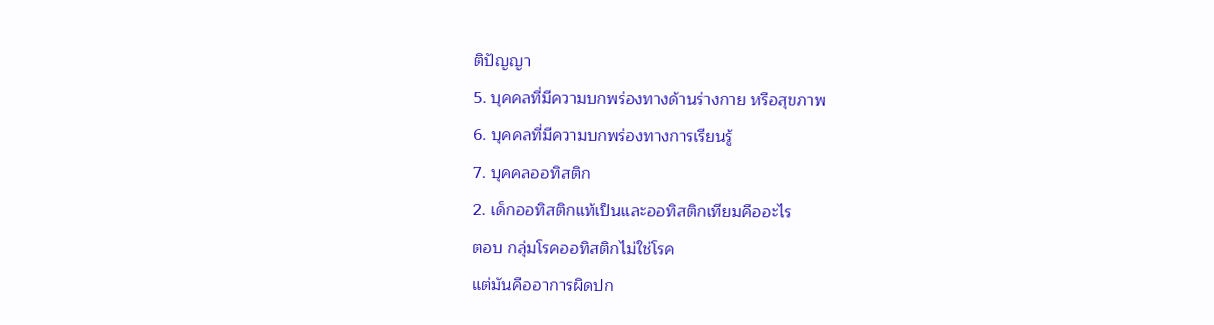ติปัญญา
5. บุคคลที่มีความบกพร่องทางด้านร่างกาย หรือสุขภาพ
6. บุคคลที่มีความบกพร่องทางการเรียนรู้
7. บุคคลออทิสติก
2. เด็กออทิสติกแท้เป็นและออทิสติกเทียมคืออะไร
ตอบ กลุ่มโรคออทิสติกไม่ใช่โรค
แต่มันคืออาการผิดปก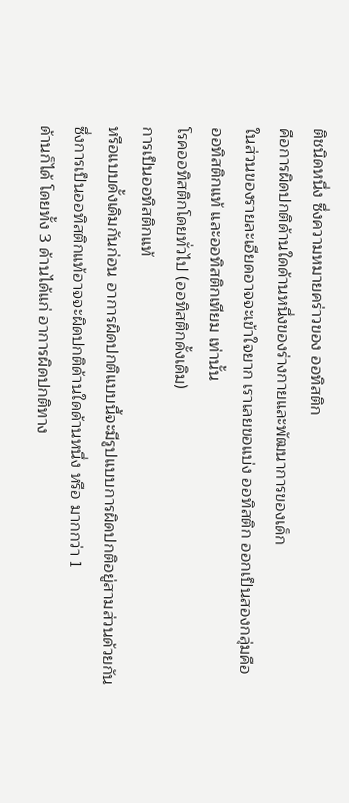ติชนิดหนึ่ง ซึ่งความหมายคร่าวของ ออทิสติก
คือการผิดปกติด้านใดด้านหนึ่งของร่างกายและพัฒนาการของเด็ก
ในส่วนของรายละเอียดอาจจะเข้าใจยาก เราเลยขอแบ่ง ออทิสติก ออกเป็นสองกลุ่มคือ
ออทิสติกแท้ และออทิสติกเทียม เท่านั้น
โรคออทิสติกโดยทั่วไป (ออทิสติกดั้งเดิม)
การเป็นออทิสติกแท้
หรือแบบดั้งเดิมกันก่อน อาการผิดปกติแบบนี้จะมีรูปแบบการผิดปกติอยู่สามส่วนด้วยกัน
ซึ่งการเป็นออทิสติกแท้อาจจะผิดปกติด้านใดด้านหนึ่ง หรือ มากกว่า 1
ด้านก็ได้ โดยทั้ง 3 ด้านได้แก่ อาการผิดปกติทาง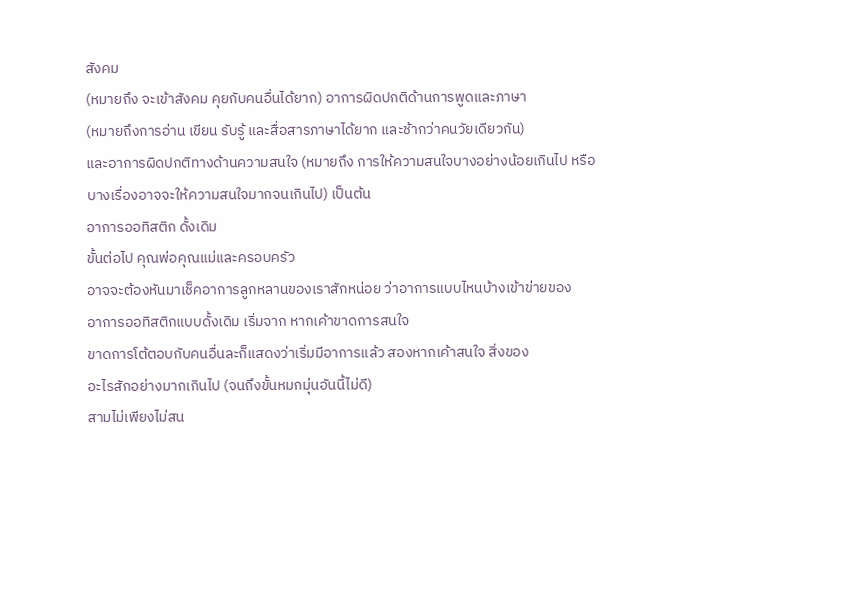สังคม
(หมายถึง จะเข้าสังคม คุยกับคนอื่นได้ยาก) อาการผิดปกติด้านการพูดและภาษา
(หมายถึงการอ่าน เขียน รับรู้ และสื่อสารภาษาได้ยาก และช้ากว่าคนวัยเดียวกัน)
และอาการผิดปกติทางด้านความสนใจ (หมายถึง การให้ความสนใจบางอย่างน้อยเกินไป หรือ
บางเรื่องอาจจะให้ความสนใจมากจนเกินไป) เป็นต้น
อาการออทิสติก ดั้งเดิม
ขั้นต่อไป คุณพ่อคุณแม่และครอบครัว
อาจจะต้องหันมาเช็คอาการลูกหลานของเราสักหน่อย ว่าอาการแบบไหนบ้างเข้าข่ายของ
อาการออทิสติกแบบดั้งเดิม เริ่มจาก หากเค้าขาดการสนใจ
ขาดการโต้ตอบกับคนอื่นละก็แสดงว่าเริ่มมีอาการแล้ว สองหากเค้าสนใจ สิ่งของ
อะไรสักอย่างมากเกินไป (จนถึงขั้นหมกมุ่นอันนี้ไม่ดี)
สามไม่เพียงไม่สน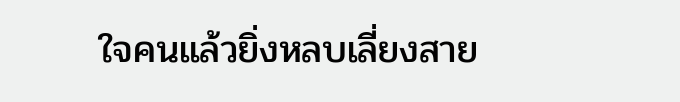ใจคนแล้วยิ่งหลบเลี่ยงสาย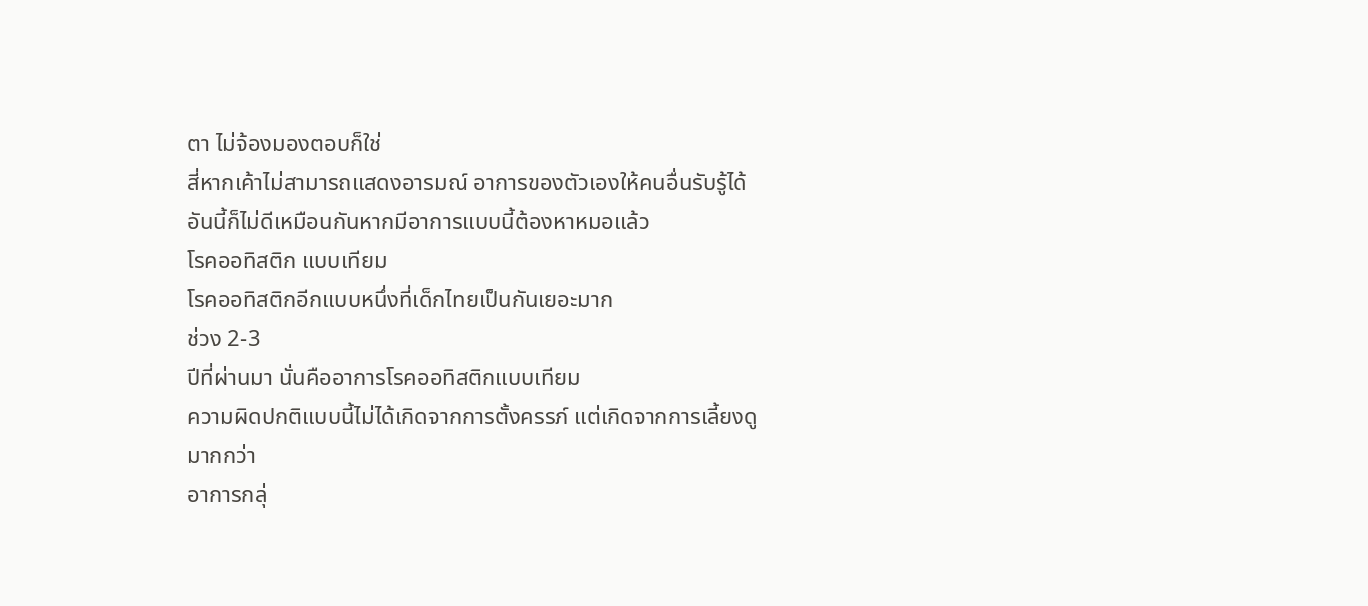ตา ไม่จ้องมองตอบก็ใช่
สี่หากเค้าไม่สามารถแสดงอารมณ์ อาการของตัวเองให้คนอื่นรับรู้ได้
อันนี้ก็ไม่ดีเหมือนกันหากมีอาการแบบนี้ต้องหาหมอแล้ว
โรคออทิสติก แบบเทียม
โรคออทิสติกอีกแบบหนึ่งที่เด็กไทยเป็นกันเยอะมาก
ช่วง 2-3
ปีที่ผ่านมา นั่นคืออาการโรคออทิสติกแบบเทียม
ความผิดปกติแบบนี้ไม่ได้เกิดจากการตั้งครรภ์ แต่เกิดจากการเลี้ยงดูมากกว่า
อาการกลุ่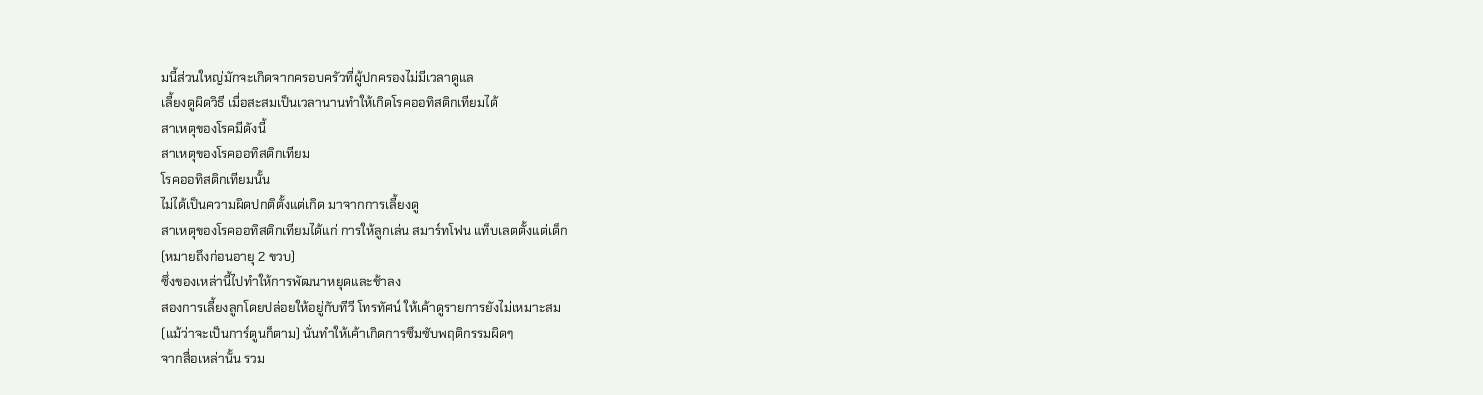มนี้ส่วนใหญ่มักจะเกิดจากครอบครัวที่ผู้ปกครองไม่มีเวลาดูแล
เลี้ยงดูผิดวิธี เมื่อสะสมเป็นเวลานานทำให้เกิดโรคออทิสติกเทียมได้
สาเหตุของโรคมีดังนี้
สาเหตุของโรคออทิสติกเทียม
โรคออทิสติกเทียมนั้น
ไม่ได้เป็นความผิดปกติตั้งแต่เกิด มาจากการเลี้ยงดู
สาเหตุของโรคออทิสติกเทียมได้แก่ การให้ลูกเล่น สมาร์ทโฟน แท็บเลตตั้งแต่เด็ก
(หมายถึงก่อนอายุ 2 ขวบ)
ซึ่งของเหล่านี้ไปทำให้การพัฒนาหยุดและช้าลง
สองการเลี้ยงลูกโดยปล่อยให้อยู่กับทีวี โทรทัศน์ ให้เค้าดูรายการยังไม่เหมาะสม
(แม้ว่าจะเป็นการ์ตูนก็ตาม) นั่นทำให้เค้าเกิดการซึมซับพฤติกรรมผิดๆ
จากสื่อเหล่านั้น รวม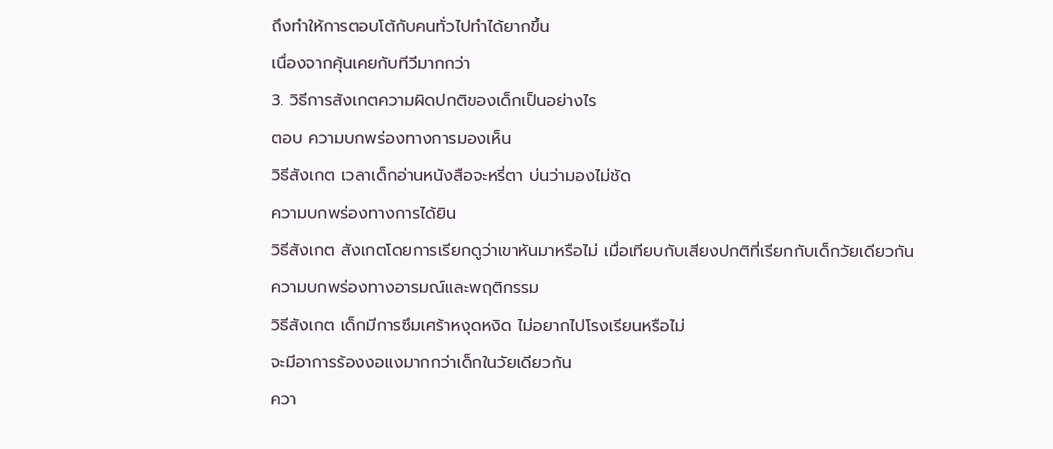ถึงทำให้การตอบโต้กับคนทั่วไปทำได้ยากขึ้น
เนื่องจากคุ้นเคยกับทีวีมากกว่า
3. วิธีการสังเกตความผิดปกติของเด็กเป็นอย่างไร
ตอบ ความบกพร่องทางการมองเห็น
วิธีสังเกต เวลาเด็กอ่านหนังสือจะหรี่ตา บ่นว่ามองไม่ชัด
ความบกพร่องทางการได้ยิน
วิธีสังเกต สังเกตโดยการเรียกดูว่าเขาหันมาหรือไม่ เมื่อเทียบกับเสียงปกติที่เรียกกับเด็กวัยเดียวกัน
ความบกพร่องทางอารมณ์และพฤติกรรม
วิธีสังเกต เด็กมีการซึมเศร้าหงุดหงิด ไม่อยากไปโรงเรียนหรือไม่
จะมีอาการร้องงอแงมากกว่าเด็กในวัยเดียวกัน
ควา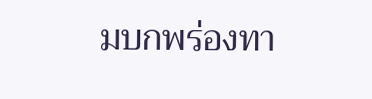มบกพร่องทา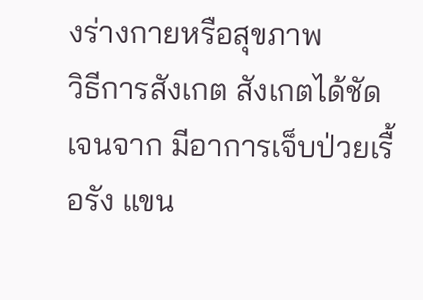งร่างกายหรือสุขภาพ
วิธีการสังเกต สังเกตได้ชัดเจนจาก มีอาการเจ็บป่วยเรื้อรัง แขน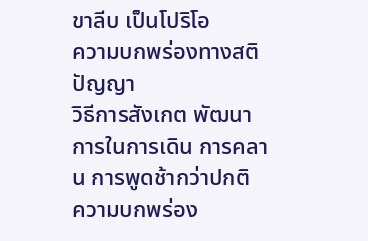ขาลีบ เป็นโปริโอ
ความบกพร่องทางสติปัญญา
วิธีการสังเกต พัฒนาการในการเดิน การคลาน การพูดช้ากว่าปกติ
ความบกพร่อง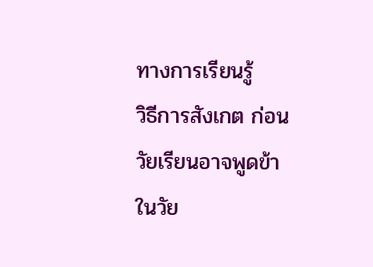ทางการเรียนรู้
วิธีการสังเกต ก่อนวัยเรียนอาจพูดข้า ในวัย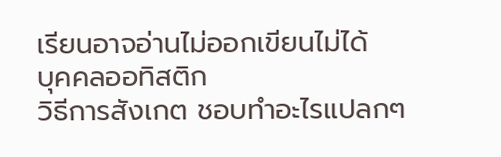เรียนอาจอ่านไม่ออกเขียนไม่ได้
บุคคลออทิสติก
วิธีการสังเกต ชอบทำอะไรแปลกๆ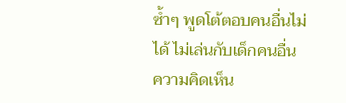ซ้ำๆ พูดโต้ตอบคนอื่นไม่ได้ ไม่เล่นกับเด็กคนอื่น
ความคิดเห็น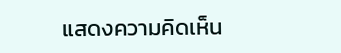แสดงความคิดเห็น